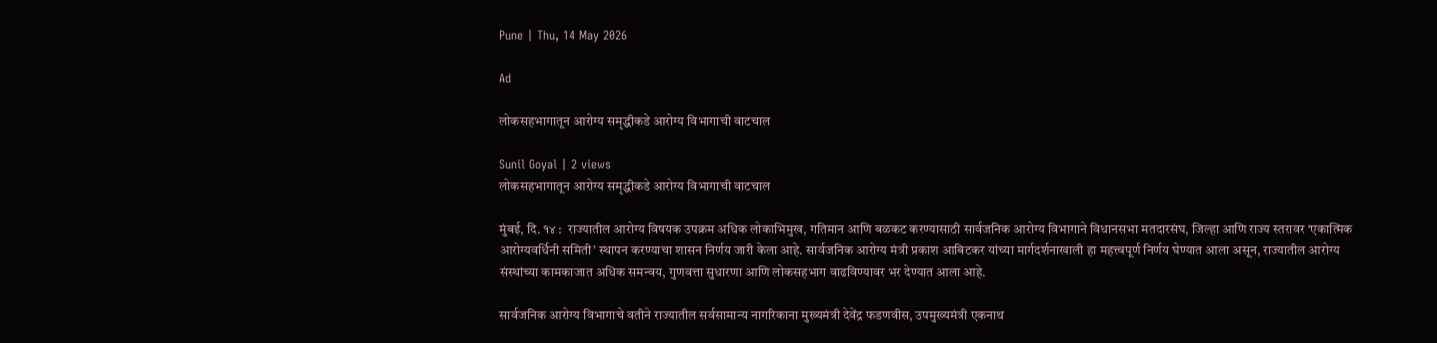Pune | Thu, 14 May 2026

Ad

लोकसहभागातून आरोग्य समृद्धीकडे आरोग्य विभागाची वाटचाल

Sunil Goyal | 2 views
लोकसहभागातून आरोग्य समृद्धीकडे आरोग्य विभागाची वाटचाल

मुंबई, दि. १४ :  राज्यातील आरोग्य विषयक उपक्रम अधिक लोकाभिमुख, गतिमान आणि बळकट करण्यासाठी सार्वजनिक आरोग्य विभागाने विधानसभा मतदारसंघ, जिल्हा आणि राज्य स्तरावर ‘एकात्मिक आरोग्यवर्धिनी समिती’ स्थापन करण्याचा शासन निर्णय जारी केला आहे. सार्वजनिक आरोग्य मंत्री प्रकाश आबिटकर यांच्या मार्गदर्शनाखाली हा महत्त्वपूर्ण निर्णय घेण्यात आला असून, राज्यातील आरोग्य संस्थांच्या कामकाजात अधिक समन्वय, गुणवत्ता सुधारणा आणि लोकसहभाग वाढविण्यावर भर देण्यात आला आहे.

सार्वजनिक आरोग्य विभागाचे वतीने राज्यातील सर्वसामान्य नागरिकाना मुख्यमंत्री देवेंद्र फडणवीस, उपमुख्यमंत्री एकनाथ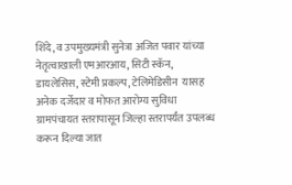शिंदे, व उपमुख्यमंत्री सुनेत्रा अजित पवार यांच्या नेतृत्वाखाली एमआरआय, सिटी स्कॅन, डायलेसिस, स्टेमी प्रकल्प, टेलिमेडिसीन  यासह अनेक दर्जेदार व मोफत आरोग्य सुविधा ग्रामपंचायत स्तरापासून जिल्हा स्तरापर्यंत उपलब्ध करून दिल्या जात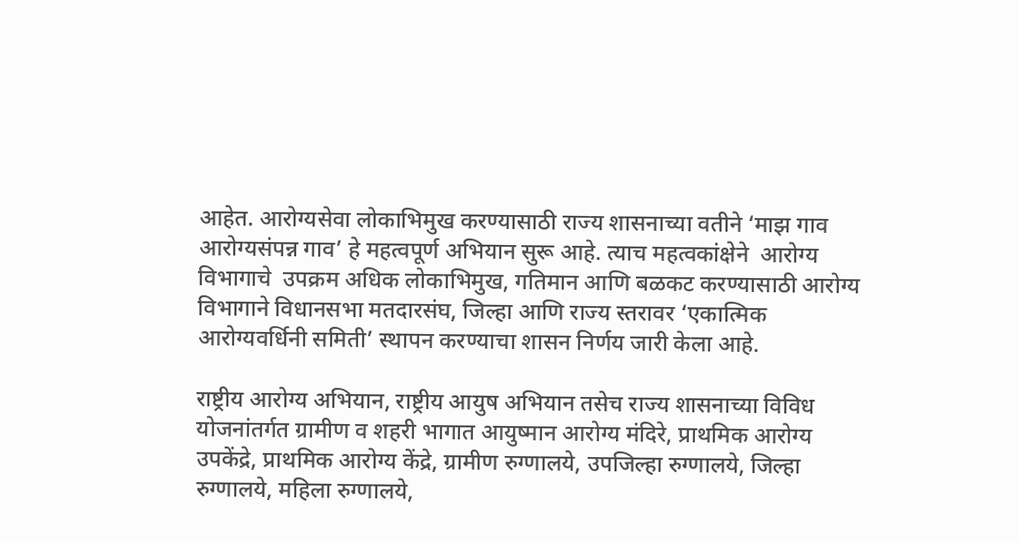आहेत. आरोग्यसेवा लोकाभिमुख करण्यासाठी राज्य शासनाच्या वतीने ‘माझ गाव आरोग्यसंपन्न गाव’ हे महत्वपूर्ण अभियान सुरू आहे. त्याच महत्वकांक्षेने  आरोग्य विभागाचे  उपक्रम अधिक लोकाभिमुख, गतिमान आणि बळकट करण्यासाठी आरोग्य विभागाने विधानसभा मतदारसंघ, जिल्हा आणि राज्य स्तरावर ‘एकात्मिक आरोग्यवर्धिनी समिती’ स्थापन करण्याचा शासन निर्णय जारी केला आहे.

राष्ट्रीय आरोग्य अभियान, राष्ट्रीय आयुष अभियान तसेच राज्य शासनाच्या विविध योजनांतर्गत ग्रामीण व शहरी भागात आयुष्मान आरोग्य मंदिरे, प्राथमिक आरोग्य उपकेंद्रे, प्राथमिक आरोग्य केंद्रे, ग्रामीण रुग्णालये, उपजिल्हा रुग्णालये, जिल्हा रुग्णालये, महिला रुग्णालये,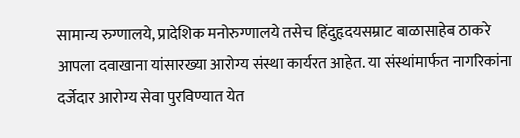सामान्य रुग्णालये, प्रादेशिक मनोरुग्णालये तसेच हिंदुहृदयसम्राट बाळासाहेब ठाकरे आपला दवाखाना यांसारख्या आरोग्य संस्था कार्यरत आहेत. या संस्थांमार्फत नागरिकांना दर्जेदार आरोग्य सेवा पुरविण्यात येत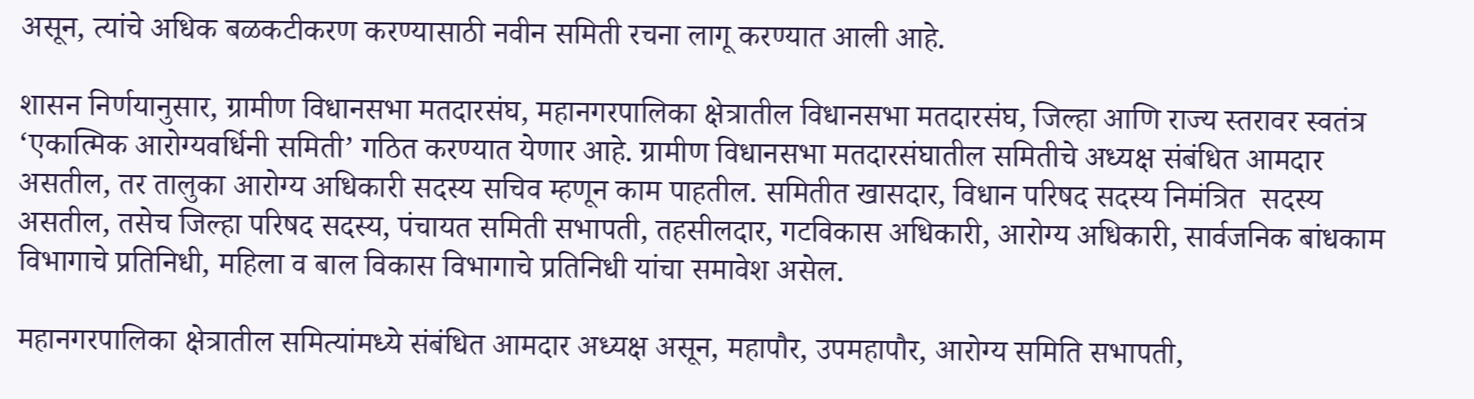असून, त्यांचे अधिक बळकटीकरण करण्यासाठी नवीन समिती रचना लागू करण्यात आली आहे.

शासन निर्णयानुसार, ग्रामीण विधानसभा मतदारसंघ, महानगरपालिका क्षेत्रातील विधानसभा मतदारसंघ, जिल्हा आणि राज्य स्तरावर स्वतंत्र ‘एकात्मिक आरोग्यवर्धिनी समिती’ गठित करण्यात येणार आहे. ग्रामीण विधानसभा मतदारसंघातील समितीचे अध्यक्ष संबंधित आमदार असतील, तर तालुका आरोग्य अधिकारी सदस्य सचिव म्हणून काम पाहतील. समितीत खासदार, विधान परिषद सदस्य निमंत्रित  सदस्य असतील, तसेच जिल्हा परिषद सदस्य, पंचायत समिती सभापती, तहसीलदार, गटविकास अधिकारी, आरोग्य अधिकारी, सार्वजनिक बांधकाम विभागाचे प्रतिनिधी, महिला व बाल विकास विभागाचे प्रतिनिधी यांचा समावेश असेल.

महानगरपालिका क्षेत्रातील समित्यांमध्ये संबंधित आमदार अध्यक्ष असून, महापौर, उपमहापौर, आरोग्य समिति सभापती,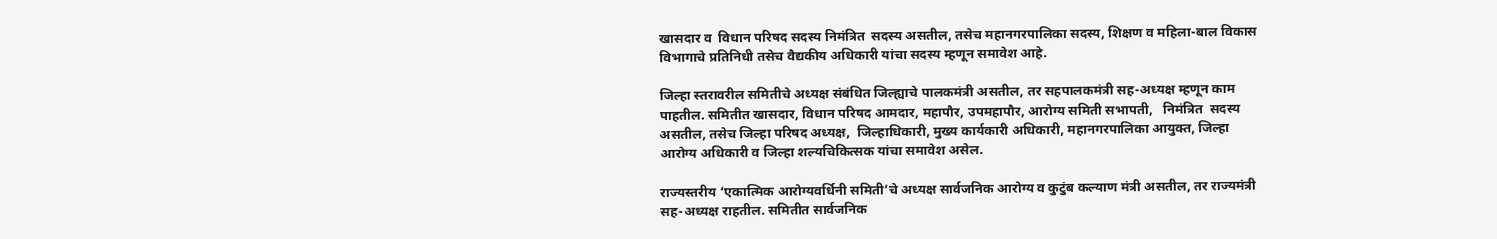खासदार व  विधान परिषद सदस्य निमंत्रित  सदस्य असतील, तसेच महानगरपालिका सदस्य, शिक्षण व महिला-बाल विकास विभागाचे प्रतिनिधी तसेच वैद्यकीय अधिकारी यांचा सदस्य म्हणून समावेश आहे.

जिल्हा स्तरावरील समितीचे अध्यक्ष संबंधित जिल्ह्याचे पालकमंत्री असतील, तर सहपालकमंत्री सह-अध्यक्ष म्हणून काम पाहतील. समितीत खासदार, विधान परिषद आमदार, महापौर, उपमहापौर, आरोग्य समिती सभापती,   निमंत्रित  सदस्य असतील, तसेच जिल्हा परिषद अध्यक्ष,  जिल्हाधिकारी, मुख्य कार्यकारी अधिकारी, महानगरपालिका आयुक्त, जिल्हा आरोग्य अधिकारी व जिल्हा शल्यचिकित्सक यांचा समावेश असेल.

राज्यस्तरीय ‘एकात्मिक आरोग्यवर्धिनी समिती’चे अध्यक्ष सार्वजनिक आरोग्य व कुटुंब कल्याण मंत्री असतील, तर राज्यमंत्री सह-अध्यक्ष राहतील. समितीत सार्वजनिक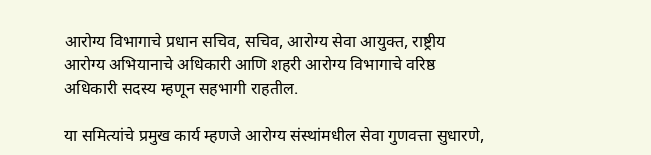आरोग्य विभागाचे प्रधान सचिव, सचिव, आरोग्य सेवा आयुक्त, राष्ट्रीय आरोग्य अभियानाचे अधिकारी आणि शहरी आरोग्य विभागाचे वरिष्ठ अधिकारी सदस्य म्हणून सहभागी राहतील.

या समित्यांचे प्रमुख कार्य म्हणजे आरोग्य संस्थांमधील सेवा गुणवत्ता सुधारणे,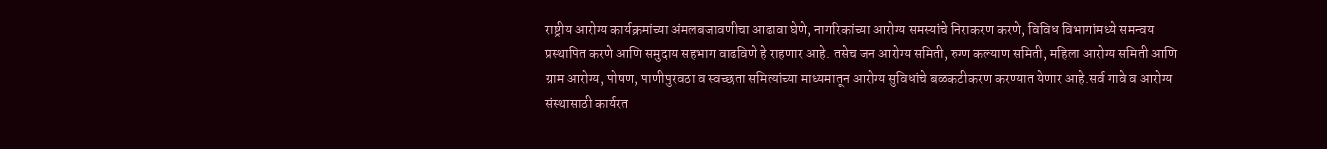राष्ट्रीय आरोग्य कार्यक्रमांच्या अंमलबजावणीचा आढावा घेणे, नागरिकांच्या आरोग्य समस्यांचे निराकरण करणे, विविध विभागांमध्ये समन्वय प्रस्थापित करणे आणि समुदाय सहभाग वाढविणे हे राहणार आहे. तसेच जन आरोग्य समिती, रुग्ण कल्याण समिती, महिला आरोग्य समिती आणि ग्राम आरोग्य, पोषण, पाणीपुरवठा व स्वच्छता समित्यांच्या माध्यमातून आरोग्य सुविधांचे बळकटीकरण करण्यात येणार आहे.सर्व गावे व आरोग्य संस्थासाठी कार्यरत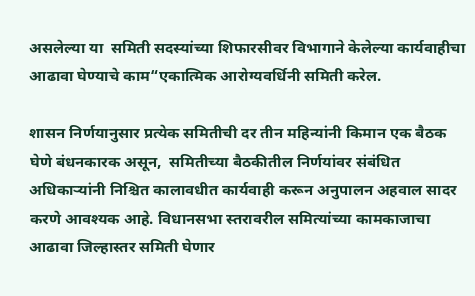असलेल्या या  समिती सदस्यांच्या शिफारसीवर विभागाने केलेल्या कार्यवाहीचा आढावा घेण्याचे काम“एकात्मिक आरोग्यवर्धिनी समिती करेल.

शासन निर्णयानुसार प्रत्येक समितीची दर तीन महिन्यांनी किमान एक बैठक घेणे बंधनकारक असून,  समितीच्या बैठकीतील निर्णयांवर संबंधित अधिकाऱ्यांनी निश्चित कालावधीत कार्यवाही करून अनुपालन अहवाल सादर करणे आवश्यक आहे. विधानसभा स्तरावरील समित्यांच्या कामकाजाचा आढावा जिल्हास्तर समिती घेणार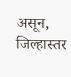असून, जिल्हास्तर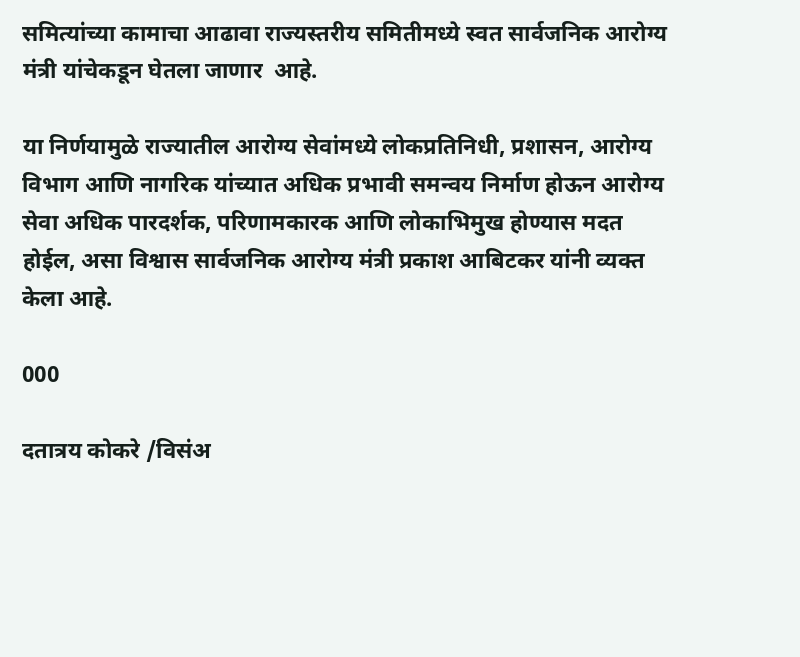समित्यांच्या कामाचा आढावा राज्यस्तरीय समितीमध्ये स्वत सार्वजनिक आरोग्य मंत्री यांचेकडून घेतला जाणार  आहे.

या निर्णयामुळे राज्यातील आरोग्य सेवांमध्ये लोकप्रतिनिधी, प्रशासन, आरोग्य विभाग आणि नागरिक यांच्यात अधिक प्रभावी समन्वय निर्माण होऊन आरोग्य सेवा अधिक पारदर्शक, परिणामकारक आणि लोकाभिमुख होण्यास मदत होईल, असा विश्वास सार्वजनिक आरोग्य मंत्री प्रकाश आबिटकर यांनी व्यक्त केला आहे.

000

दतात्रय कोकरे /विसंअ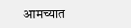आमच्यात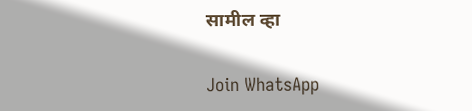सामील व्हा

Join WhatsApp